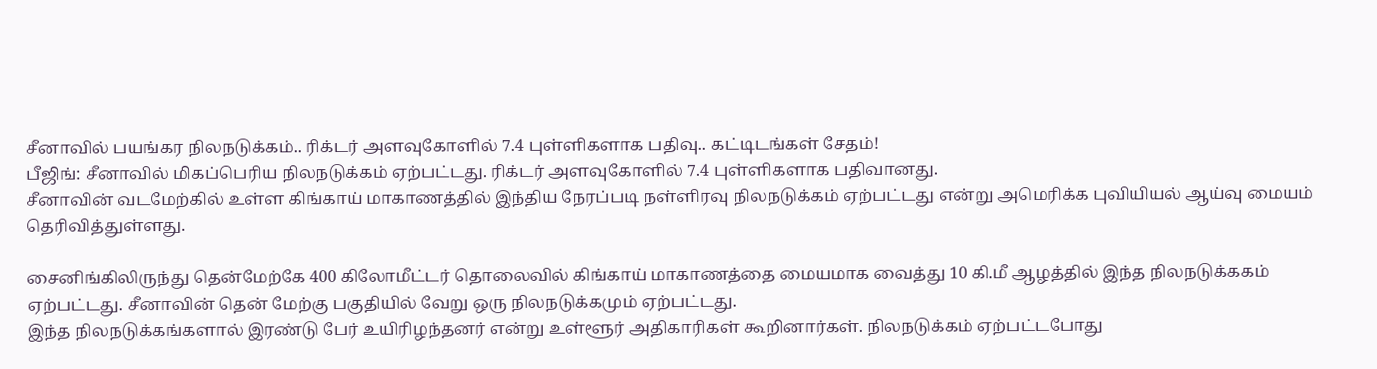சீனாவில் பயங்கர நிலநடுக்கம்.. ரிக்டர் அளவுகோளில் 7.4 புள்ளிகளாக பதிவு.. கட்டிடங்கள் சேதம்!
பீஜிங்: சீனாவில் மிகப்பெரிய நிலநடுக்கம் ஏற்பட்டது. ரிக்டர் அளவுகோளில் 7.4 புள்ளிகளாக பதிவானது.
சீனாவின் வடமேற்கில் உள்ள கிங்காய் மாகாணத்தில் இந்திய நேரப்படி நள்ளிரவு நிலநடுக்கம் ஏற்பட்டது என்று அமெரிக்க புவியியல் ஆய்வு மையம் தெரிவித்துள்ளது.

சைனிங்கிலிருந்து தென்மேற்கே 400 கிலோமீட்டர் தொலைவில் கிங்காய் மாகாணத்தை மையமாக வைத்து 10 கி.மீ ஆழத்தில் இந்த நிலநடுக்ககம் ஏற்பட்டது. சீனாவின் தென் மேற்கு பகுதியில் வேறு ஒரு நிலநடுக்கமும் ஏற்பட்டது.
இந்த நிலநடுக்கங்களால் இரண்டு பேர் உயிரிழந்தனர் என்று உள்ளூர் அதிகாரிகள் கூறினார்கள். நிலநடுக்கம் ஏற்பட்டபோது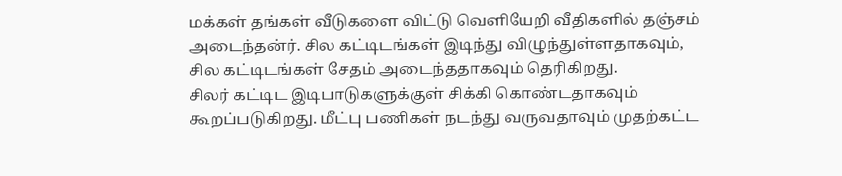மக்கள் தங்கள் வீடுகளை விட்டு வெளியேறி வீதிகளில் தஞ்சம் அடைந்தன்ர். சில கட்டிடங்கள் இடிந்து விழுந்துள்ளதாகவும், சில கட்டிடங்கள் சேதம் அடைந்ததாகவும் தெரிகிறது.
சிலர் கட்டிட இடிபாடுகளுக்குள் சிக்கி கொண்டதாகவும் கூறப்படுகிறது. மீட்பு பணிகள் நடந்து வருவதாவும் முதற்கட்ட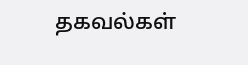தகவல்கள்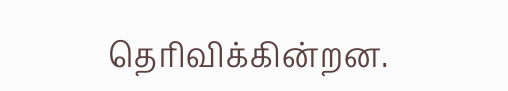தெரிவிக்கின்றன.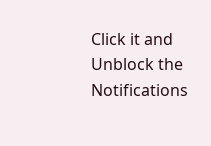Click it and Unblock the Notifications